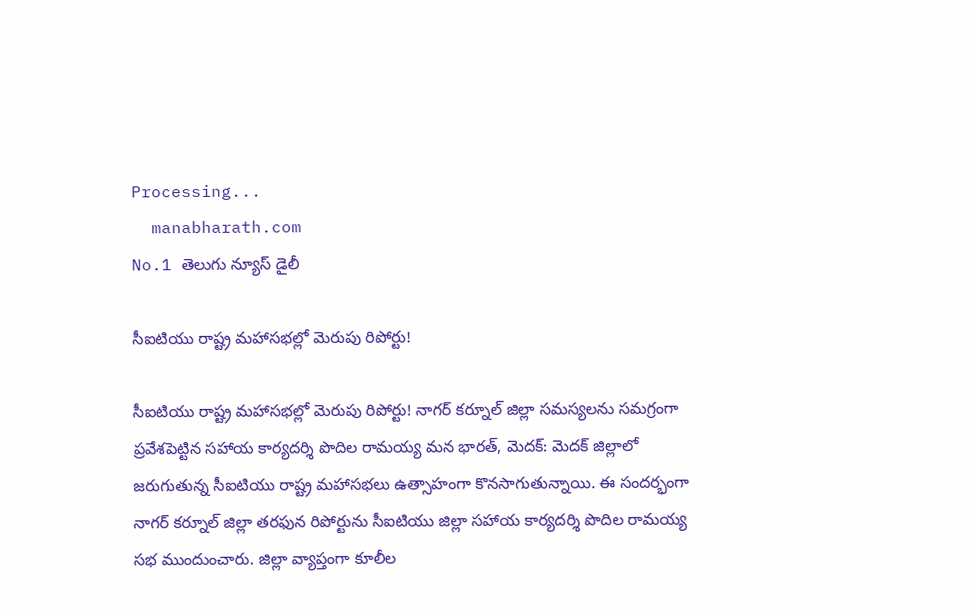Processing...
  manabharath.com
No.1 తెలుగు న్యూస్ డైలీ

సీఐటియు రాష్ట్ర మహాసభల్లో మెరుపు రిపోర్టు!

సీఐటియు రాష్ట్ర మహాసభల్లో మెరుపు రిపోర్టు! నాగర్ కర్నూల్ జిల్లా సమస్యలను సమగ్రంగా ప్రవేశపెట్టిన సహాయ కార్యదర్శి పొదిల రామయ్య మన భారత్, మెదక్: మెదక్ జిల్లాలో జరుగుతున్న సీఐటియు రాష్ట్ర మహాసభలు ఉత్సాహంగా కొనసాగుతున్నాయి. ఈ సందర్భంగా నాగర్ కర్నూల్ జిల్లా తరఫున రిపోర్టును సీఐటియు జిల్లా సహాయ కార్యదర్శి పొదిల రామయ్య సభ ముందుంచారు. జిల్లా వ్యాప్తంగా కూలీల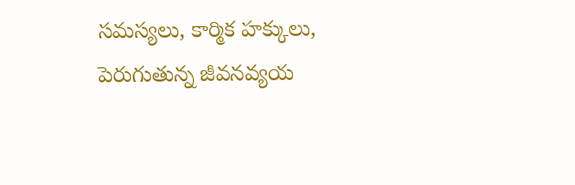సమస్యలు, కార్మిక హక్కులు, పెరుగుతున్న జీవనవ్యయ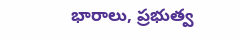భారాలు, ప్రభుత్వ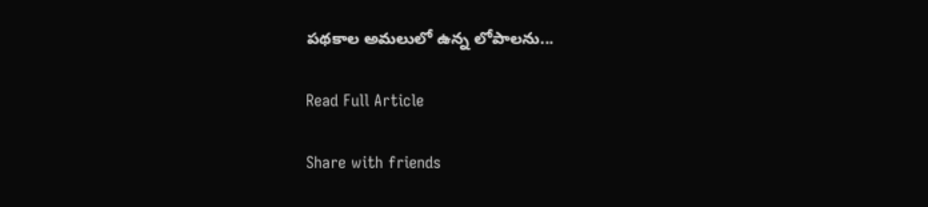పథకాల అమలులో ఉన్న లోపాలను...

Read Full Article

Share with friends